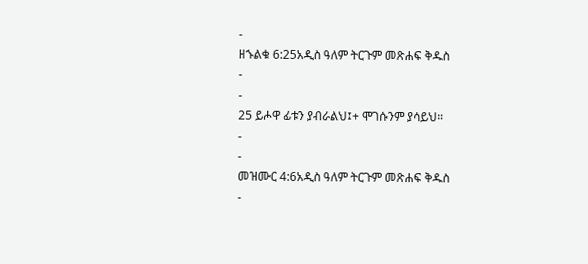-
ዘኁልቁ 6:25አዲስ ዓለም ትርጉም መጽሐፍ ቅዱስ
-
-
25 ይሖዋ ፊቱን ያብራልህ፤+ ሞገሱንም ያሳይህ።
-
-
መዝሙር 4:6አዲስ ዓለም ትርጉም መጽሐፍ ቅዱስ
-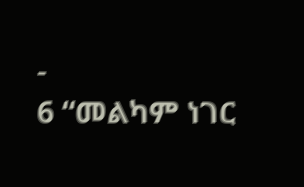-
6 “መልካም ነገር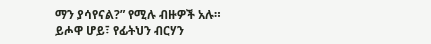ማን ያሳየናል?” የሚሉ ብዙዎች አሉ።
ይሖዋ ሆይ፣ የፊትህን ብርሃን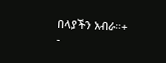በላያችን አብራ።+
-